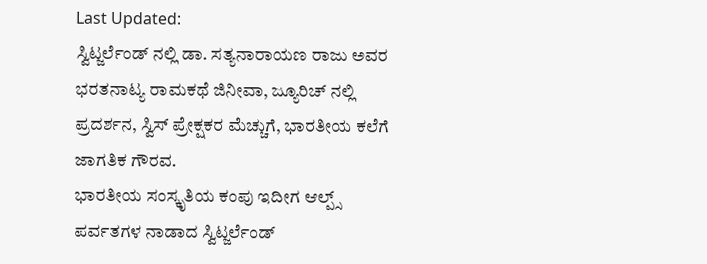Last Updated:
ಸ್ವಿಟ್ಜರ್ಲೆಂಡ್ ನಲ್ಲಿ ಡಾ. ಸತ್ಯನಾರಾಯಣ ರಾಜು ಅವರ ಭರತನಾಟ್ಯ ರಾಮಕಥೆ ಜಿನೀವಾ, ಜ್ಯೂರಿಚ್ ನಲ್ಲಿ ಪ್ರದರ್ಶನ, ಸ್ವಿಸ್ ಪ್ರೇಕ್ಷಕರ ಮೆಚ್ಚುಗೆ, ಭಾರತೀಯ ಕಲೆಗೆ ಜಾಗತಿಕ ಗೌರವ.
ಭಾರತೀಯ ಸಂಸ್ಕೃತಿಯ ಕಂಪು ಇದೀಗ ಆಲ್ಪ್ಸ್ ಪರ್ವತಗಳ ನಾಡಾದ ಸ್ವಿಟ್ಜರ್ಲೆಂಡ್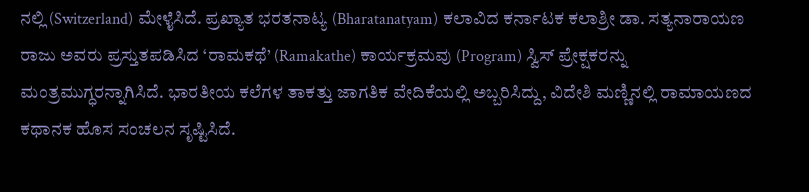ನಲ್ಲಿ (Switzerland) ಮೇಳೈಸಿದೆ. ಪ್ರಖ್ಯಾತ ಭರತನಾಟ್ಯ (Bharatanatyam) ಕಲಾವಿದ ಕರ್ನಾಟಕ ಕಲಾಶ್ರೀ ಡಾ. ಸತ್ಯನಾರಾಯಣ ರಾಜು ಅವರು ಪ್ರಸ್ತುತಪಡಿಸಿದ ‘ರಾಮಕಥೆ’ (Ramakathe) ಕಾರ್ಯಕ್ರಮವು (Program) ಸ್ವಿಸ್ ಪ್ರೇಕ್ಷಕರನ್ನು ಮಂತ್ರಮುಗ್ಧರನ್ನಾಗಿಸಿದೆ. ಭಾರತೀಯ ಕಲೆಗಳ ತಾಕತ್ತು ಜಾಗತಿಕ ವೇದಿಕೆಯಲ್ಲಿ ಅಬ್ಬರಿಸಿದ್ದು, ವಿದೇಶಿ ಮಣ್ಣಿನಲ್ಲಿ ರಾಮಾಯಣದ ಕಥಾನಕ ಹೊಸ ಸಂಚಲನ ಸೃಷ್ಟಿಸಿದೆ.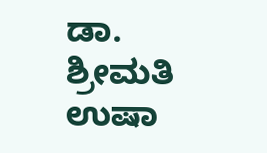ಡಾ. ಶ್ರೀಮತಿ ಉಷಾ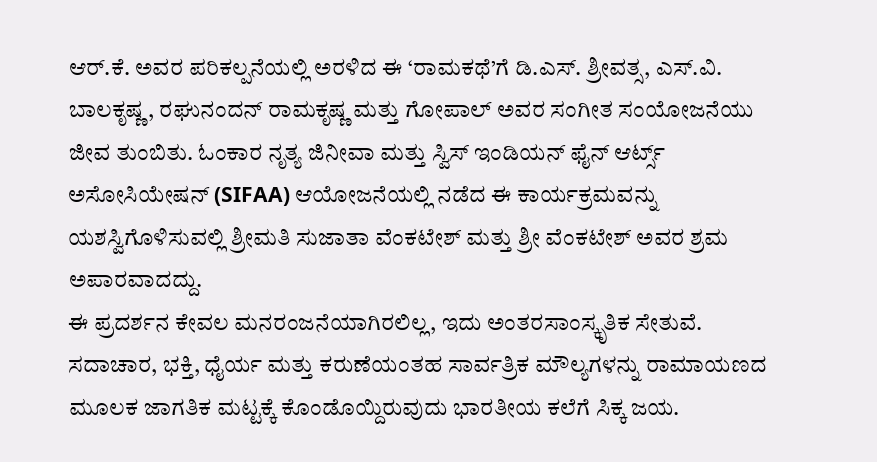ಆರ್.ಕೆ. ಅವರ ಪರಿಕಲ್ಪನೆಯಲ್ಲಿ ಅರಳಿದ ಈ ‘ರಾಮಕಥೆ’ಗೆ ಡಿ.ಎಸ್. ಶ್ರೀವತ್ಸ, ಎಸ್.ವಿ. ಬಾಲಕೃಷ್ಣ, ರಘುನಂದನ್ ರಾಮಕೃಷ್ಣ ಮತ್ತು ಗೋಪಾಲ್ ಅವರ ಸಂಗೀತ ಸಂಯೋಜನೆಯು ಜೀವ ತುಂಬಿತು. ಓಂಕಾರ ನೃತ್ಯ ಜಿನೀವಾ ಮತ್ತು ಸ್ವಿಸ್ ಇಂಡಿಯನ್ ಫೈನ್ ಆರ್ಟ್ಸ್ ಅಸೋಸಿಯೇಷನ್ (SIFAA) ಆಯೋಜನೆಯಲ್ಲಿ ನಡೆದ ಈ ಕಾರ್ಯಕ್ರಮವನ್ನು ಯಶಸ್ವಿಗೊಳಿಸುವಲ್ಲಿ ಶ್ರೀಮತಿ ಸುಜಾತಾ ವೆಂಕಟೇಶ್ ಮತ್ತು ಶ್ರೀ ವೆಂಕಟೇಶ್ ಅವರ ಶ್ರಮ ಅಪಾರವಾದದ್ದು.
ಈ ಪ್ರದರ್ಶನ ಕೇವಲ ಮನರಂಜನೆಯಾಗಿರಲಿಲ್ಲ, ಇದು ಅಂತರಸಾಂಸ್ಕೃತಿಕ ಸೇತುವೆ. ಸದಾಚಾರ, ಭಕ್ತಿ, ಧೈರ್ಯ ಮತ್ತು ಕರುಣೆಯಂತಹ ಸಾರ್ವತ್ರಿಕ ಮೌಲ್ಯಗಳನ್ನು ರಾಮಾಯಣದ ಮೂಲಕ ಜಾಗತಿಕ ಮಟ್ಟಕ್ಕೆ ಕೊಂಡೊಯ್ದಿರುವುದು ಭಾರತೀಯ ಕಲೆಗೆ ಸಿಕ್ಕ ಜಯ.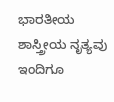ಭಾರತೀಯ ಶಾಸ್ತ್ರೀಯ ನೃತ್ಯವು ಇಂದಿಗೂ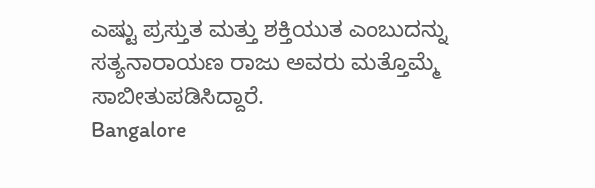ಎಷ್ಟು ಪ್ರಸ್ತುತ ಮತ್ತು ಶಕ್ತಿಯುತ ಎಂಬುದನ್ನು ಸತ್ಯನಾರಾಯಣ ರಾಜು ಅವರು ಮತ್ತೊಮ್ಮೆ ಸಾಬೀತುಪಡಿಸಿದ್ದಾರೆ.
Bangalore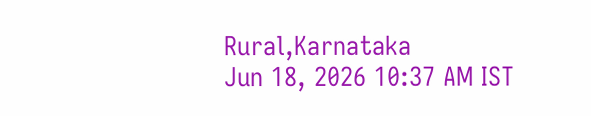Rural,Karnataka
Jun 18, 2026 10:37 AM IST